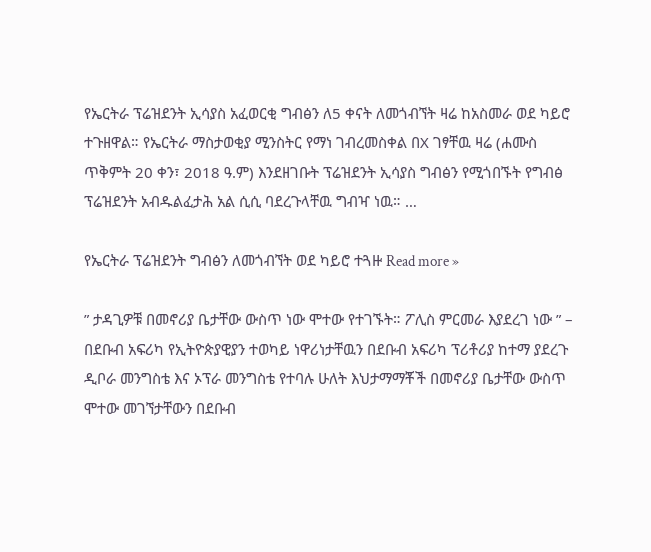የኤርትራ ፕሬዝደንት ኢሳያስ አፈወርቂ ግብፅን ለ5 ቀናት ለመጎብኘት ዛሬ ከአስመራ ወደ ካይሮ ተጉዘዋል። የኤርትራ ማስታወቂያ ሚንስትር የማነ ገብረመስቀል በX ገፃቸዉ ዛሬ (ሐሙስ ጥቅምት 20 ቀን፣ 2018 ዓ.ም) እንደዘገቡት ፕሬዝደንት ኢሳያስ ግብፅን የሚጎበኙት የግብፅ ፕሬዝደንት አብዱልፈታሕ አል ሲሲ ባደረጉላቸዉ ግብዣ ነዉ። …

የኤርትራ ፕሬዝደንት ግብፅን ለመጎብኘት ወደ ካይሮ ተጓዙ Read more »

” ታዳጊዎቹ በመኖሪያ ቤታቸው ውስጥ ነው ሞተው የተገኙት። ፖሊስ ምርመራ እያደረገ ነው ” – በደቡብ አፍሪካ የኢትዮጵያዊያን ተወካይ ነዋሪነታቸዉን በደቡብ አፍሪካ ፕሪቶሪያ ከተማ ያደረጉ ዲቦራ መንግስቴ እና ኦፕራ መንግስቴ የተባሉ ሁለት እህታማማቾች በመኖሪያ ቤታቸው ውስጥ ሞተው መገኘታቸውን በደቡብ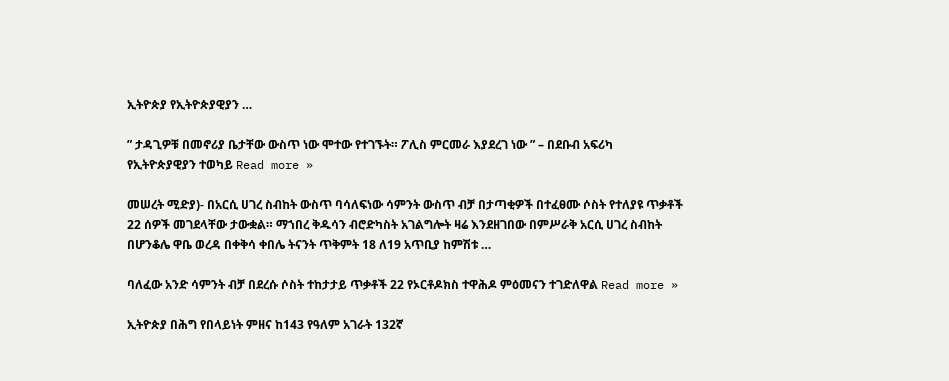ኢትዮጵያ የኢትዮጵያዊያን …

” ታዳጊዎቹ በመኖሪያ ቤታቸው ውስጥ ነው ሞተው የተገኙት። ፖሊስ ምርመራ እያደረገ ነው ” – በደቡብ አፍሪካ የኢትዮጵያዊያን ተወካይ Read more »

መሠረት ሚድያ)- በአርሲ ሀገረ ስብከት ውስጥ ባሳለፍነው ሳምንት ውስጥ ብቻ በታጣቂዎች በተፈፀሙ ሶስት የተለያዩ ጥቃቶች 22 ሰዎች መገደላቸው ታውቋል። ማኀበረ ቅዱሳን ብሮድካስት አገልግሎት ዛሬ እንደዘገበው በምሥራቅ አርሲ ሀገረ ስብከት በሆንቆሌ ዋቤ ወረዳ በቀቅሳ ቀበሌ ትናንት ጥቅምት 18 ለ19 አጥቢያ ከምሽቱ …

ባለፈው አንድ ሳምንት ብቻ በደረሱ ሶስት ተከታታይ ጥቃቶች 22 የኦርቶዶክስ ተዋሕዶ ምዕመናን ተገድለዋል Read more »

ኢትዮጵያ በሕግ የበላይነት ምዘና ከ143 የዓለም አገራት 132ኛ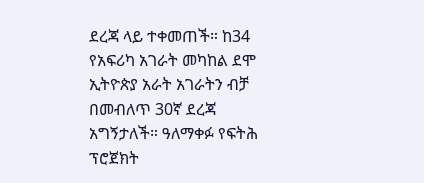ደረጃ ላይ ተቀመጠች። ከ34 የአፍሪካ አገራት መካከል ደሞ ኢትዮጵያ አራት አገራትን ብቻ በመብለጥ 30ኛ ደረጃ አግኝታለች። ዓለማቀፉ የፍትሕ ፕሮጀክት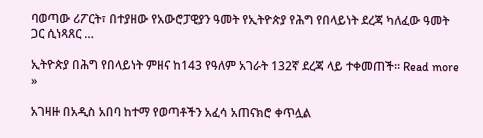ባወጣው ሪፖርት፣ በተያዘው የአውሮፓዊያን ዓመት የኢትዮጵያ የሕግ የበላይነት ደረጃ ካለፈው ዓመት ጋር ሲነጻጸር …

ኢትዮጵያ በሕግ የበላይነት ምዘና ከ143 የዓለም አገራት 132ኛ ደረጃ ላይ ተቀመጠች። Read more »

አገዛዙ በአዲስ አበባ ከተማ የወጣቶችን አፈሳ አጠናክሮ ቀጥሏል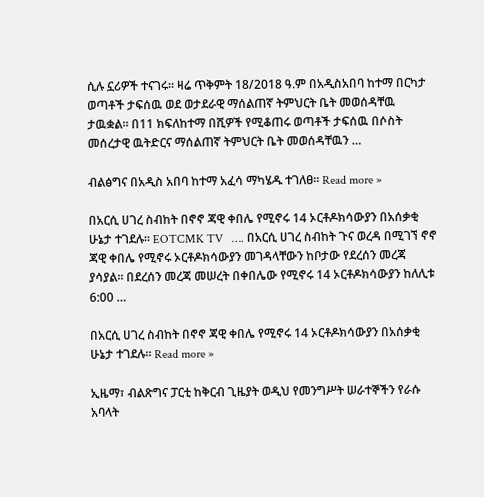ሲሉ ኗሪዎች ተናገሩ። ዛሬ ጥቅምት 18/2018 ዓ.ም በአዲስአበባ ከተማ በርካታ ወጣቶች ታፍሰዉ ወደ ወታደራዊ ማሰልጠኛ ትምህርት ቤት መወሰዳቸዉ ታዉቋል። በ11 ክፍለከተማ በሺዎች የሚቆጠሩ ወጣቶች ታፍሰዉ በሶስት መሰረታዊ ዉትድርና ማሰልጠኛ ትምህርት ቤት መወሰዳቸዉን …

ብልፅግና በአዲስ አበባ ከተማ አፈሳ ማካሄዱ ተገለፀ። Read more »

በአርሲ ሀገረ ስብከት በኖኖ ጃዊ ቀበሌ የሚኖሩ 14 ኦርቶዶክሳውያን በአሰቃቂ ሁኔታ ተገደሉ። EOTCMK TV   …. በአርሲ ሀገረ ስብከት ጉና ወረዳ በሚገኘ ኖኖ ጃዊ ቀበሌ የሚኖሩ ኦርቶዶክሳውያን መገዳላቸውን ከቦታው የደረሰን መረጃ ያሳያል። በደረሰን መረጃ መሠረት በቀበሌው የሚኖሩ 14 ኦርቶዶክሳውያን ከለሊቱ 6:00 …

በአርሲ ሀገረ ስብከት በኖኖ ጃዊ ቀበሌ የሚኖሩ 14 ኦርቶዶክሳውያን በአሰቃቂ ሁኔታ ተገደሉ። Read more »

ኢዜማ፣ ብልጽግና ፓርቲ ከቅርብ ጊዜያት ወዲህ የመንግሥት ሠራተኞችን የራሱ አባላት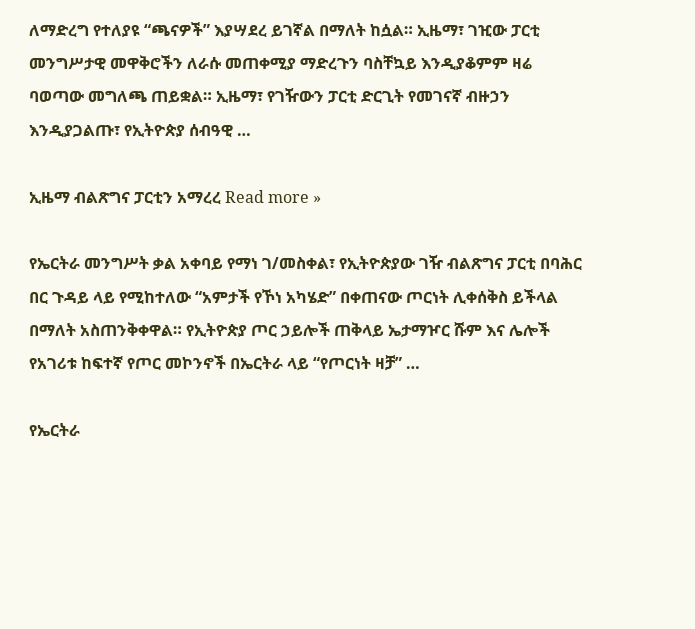ለማድረግ የተለያዩ “ጫናዎች” እያሣደረ ይገኛል በማለት ከሷል። ኢዜማ፣ ገዢው ፓርቲ መንግሥታዊ መዋቅሮችን ለራሱ መጠቀሚያ ማድረጉን ባስቸኳይ እንዲያቆምም ዛሬ ባወጣው መግለጫ ጠይቋል። ኢዜማ፣ የገዥውን ፓርቲ ድርጊት የመገናኛ ብዙኃን እንዲያጋልጡ፣ የኢትዮጵያ ሰብዓዊ …

ኢዜማ ብልጽግና ፓርቲን አማረረ Read more »

የኤርትራ መንግሥት ቃል አቀባይ የማነ ገ/መስቀል፣ የኢትዮጵያው ገዥ ብልጽግና ፓርቲ በባሕር በር ጉዳይ ላይ የሚከተለው “አምታች የኾነ አካሄድ” በቀጠናው ጦርነት ሊቀሰቅስ ይችላል በማለት አስጠንቅቀዋል። የኢትዮጵያ ጦር ኃይሎች ጠቅላይ ኤታማዦር ሹም እና ሌሎች የአገሪቱ ከፍተኛ የጦር መኮንኖች በኤርትራ ላይ “የጦርነት ዛቻ” …

የኤርትራ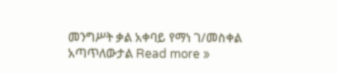መንግሥት ቃል አቀባይ የማነ ገ/መስቀል አጣጥለውታል Read more »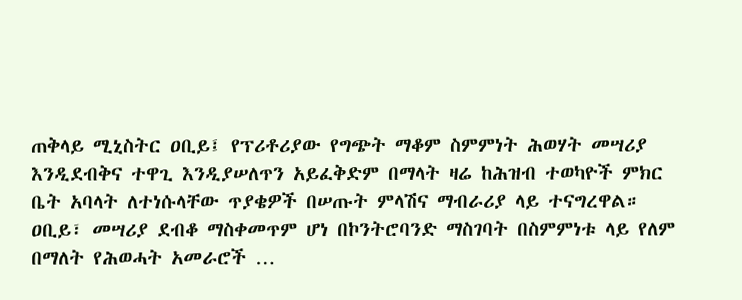ጠቅላይ ሚኒስትር ዐቢይ፤ የፕሪቶሪያው የግጭት ማቆም ስምምነት ሕወሃት መሣሪያ እንዲደብቅና ተዋጊ እንዲያሠለጥን አይፈቅድም በማላት ዛሬ ከሕዝብ ተወካዮች ምክር ቤት አባላት ለተነሱላቸው ጥያቄዎች በሠጡት ምላሽና ማብራሪያ ላይ ተናግረዋል። ዐቢይ፣ መሣሪያ ደብቆ ማስቀመጥም ሆነ በኮንትሮባንድ ማስገባት በስምምነቱ ላይ የለም በማለት የሕወሓት አመራሮች …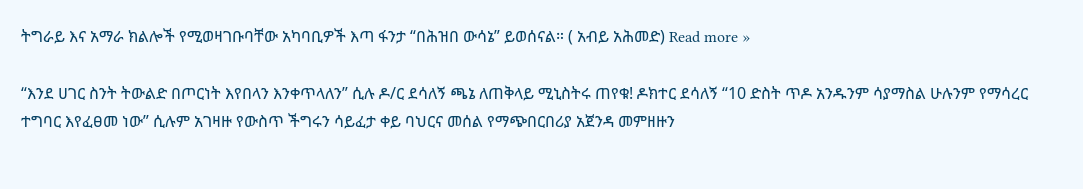ትግራይ እና አማራ ክልሎች የሚወዛገቡባቸው አካባቢዎች እጣ ፋንታ “በሕዝበ ውሳኔ” ይወሰናል። ( አብይ አሕመድ) Read more »

“እንደ ሀገር ስንት ትውልድ በጦርነት እየበላን እንቀጥላለን” ሲሉ ዶ/ር ደሳለኝ ጫኔ ለጠቅላይ ሚኒስትሩ ጠየቁ! ዶክተር ደሳለኝ “10 ድስት ጥዶ አንዱንም ሳያማስል ሁሉንም የማሳረር ተግባር እየፈፀመ ነው” ሲሉም አገዛዙ የውስጥ ችግሩን ሳይፈታ ቀይ ባህርና መሰል የማጭበርበሪያ አጀንዳ መምዘዙን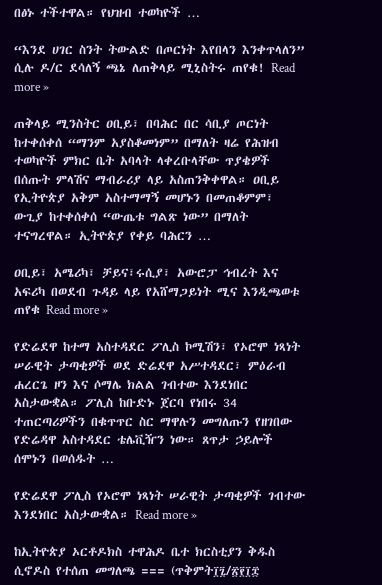በፅኑ ተችተዋል። የህዝብ ተወካዮች …

“እንደ ሀገር ስንት ትውልድ በጦርነት እየበላን እንቀጥላለን” ሲሉ ዶ/ር ደሳለኝ ጫኔ ለጠቅላይ ሚኒስትሩ ጠየቁ! Read more »

ጠቅላይ ሚንስትር ዐቢይ፣ በባሕር በር ሳቢያ ጦርነት ከተቀሰቀሰ “ማንም አያስቆመነም” በማለት ዛሬ የሕዝብ ተወካዮች ምክር ቤት አባላት ላቀረቡላቸው ጥያቄዎች በሰጡት ምላሽና ማብራሪያ ላይ አስጠንቅቀዋል። ዐቢይ የኢትዮጵያ አቅም አስተማማኝ መሆኑን በመጠቆምም፣ ውጊያ ከተቀሰቀሰ “ውጤቱ ግልጽ ነው” በማለት ተናግረዋል። ኢትዮጵያ የቀይ ባሕርን …

ዐቢይ፣ አሜሪካ፣ ቻይና፣ሩሲያ፣ አውሮፓ ኅብረት እና አፍሪካ በወደብ ጉዳይ ላይ የአሸማጋይነት ሚና እንዲጫወቱ ጠየቁ Read more »

የድሬደዋ ከተማ አስተዳደር ፖሊስ ኮሚሽን፣ የኦሮሞ ነጻነት ሠራዊት ታጣቂዎች ወደ ድሬደዋ አሥተዳደር፣ ምዕራብ ሐረርጌ ዞን እና ሶማሌ ክልል ገብተው እንደነበር አስታውቋል። ፖሊስ ከቡድኑ ጀርባ የነበሩ 34 ተጠርጣሪዎችን በቁጥጥር ስር ማዋሉን መግለጡን የዘገበው የድሬዳዋ አስተዳደር ቴሌቪዥን ነው። ጸጥታ ኃይሎች ሰሞኑን በወሰዱት …

የድሬደዋ ፖሊስ የኦሮሞ ነጻነት ሠራዊት ታጣቂዎች ገብተው እንደነበር አስታውቋል። Read more »

ከኢትዮጵያ ኦርቶዶክስ ተዋሕዶ ቤተ ክርስቲያን ቅዱስ ሲኖዶስ የተሰጠ መግለጫ === (ጥቅምት፲፯/፳፻፲፰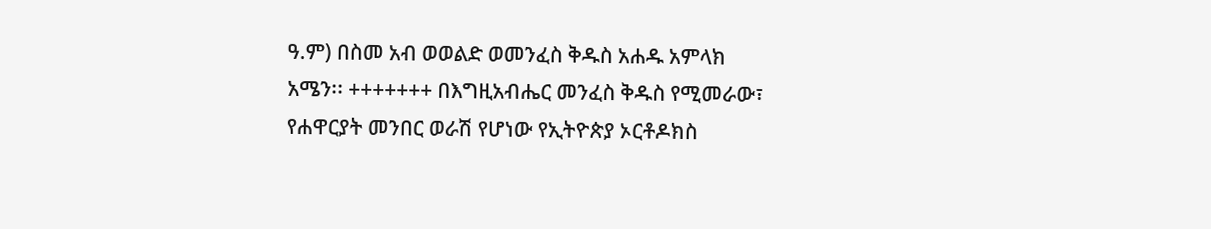ዓ.ም) በስመ አብ ወወልድ ወመንፈስ ቅዱስ አሐዱ አምላክ አሜን፡፡ +++++++ በእግዚአብሔር መንፈስ ቅዱስ የሚመራው፣ የሐዋርያት መንበር ወራሽ የሆነው የኢትዮጵያ ኦርቶዶክስ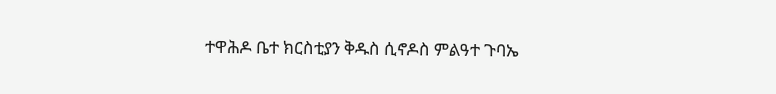ተዋሕዶ ቤተ ክርስቲያን ቅዱስ ሲኖዶስ ምልዓተ ጉባኤ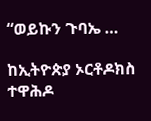“ወይኩን ጉባኤ …

ከኢትዮጵያ ኦርቶዶክስ ተዋሕዶ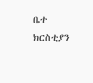ቤተ ክርስቲያን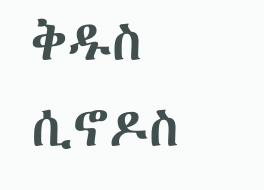ቅዱስ ሲኖዶስ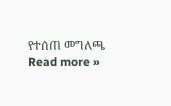የተሰጠ መግለጫ Read more »